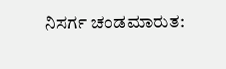ನಿಸರ್ಗ ಚಂಡಮಾರುತ: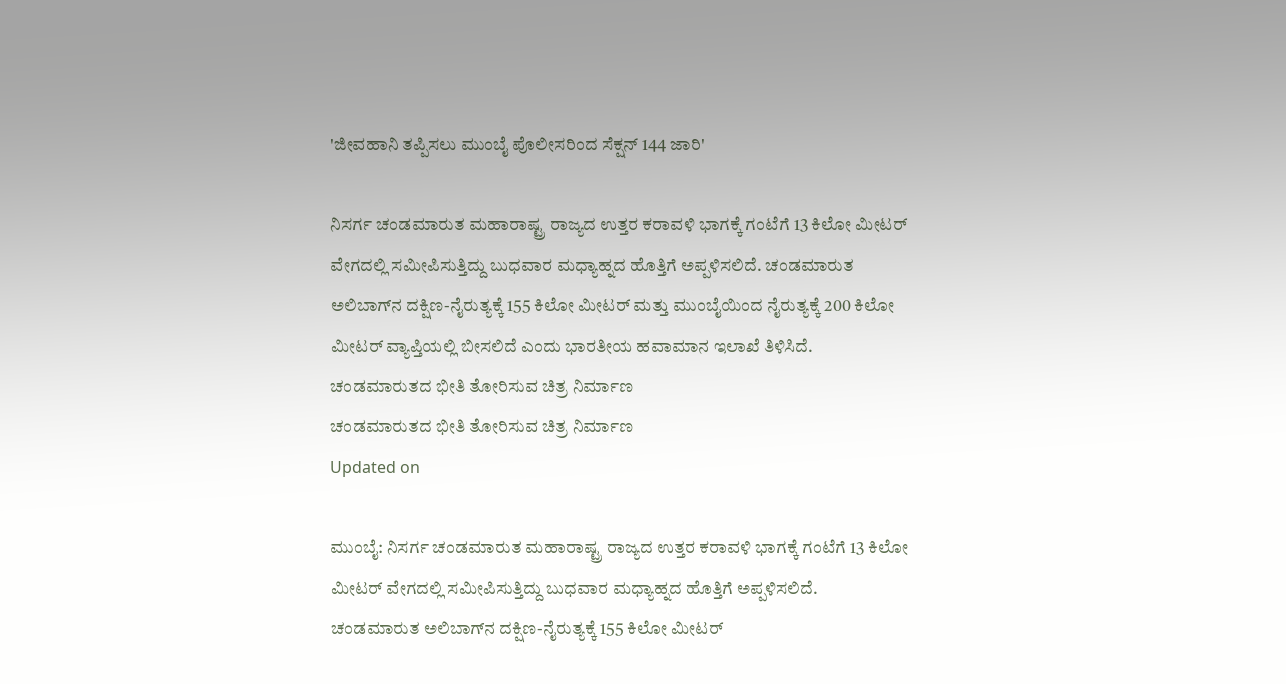'ಜೀವಹಾನಿ ತಪ್ಪಿಸಲು ಮುಂಬೈ ಪೊಲೀಸರಿಂದ ಸೆಕ್ಷನ್ 144 ಜಾರಿ'

ನಿಸರ್ಗ ಚಂಡಮಾರುತ ಮಹಾರಾಷ್ಟ್ರ ರಾಜ್ಯದ ಉತ್ತರ ಕರಾವಳಿ ಭಾಗಕ್ಕೆ ಗಂಟೆಗೆ 13 ಕಿಲೋ ಮೀಟರ್ ವೇಗದಲ್ಲಿ ಸಮೀಪಿಸುತ್ತಿದ್ದು ಬುಧವಾರ ಮಧ್ಯಾಹ್ನದ ಹೊತ್ತಿಗೆ ಅಪ್ಪಳಿಸಲಿದೆ. ಚಂಡಮಾರುತ ಅಲಿಬಾಗ್‌ನ ದಕ್ಷಿಣ-ನೈರುತ್ಯಕ್ಕೆ 155 ಕಿಲೋ ಮೀಟರ್ ಮತ್ತು ಮುಂಬೈಯಿಂದ ನೈರುತ್ಯಕ್ಕೆ 200 ಕಿಲೋ ಮೀಟರ್ ವ್ಯಾಪ್ತಿಯಲ್ಲಿ ಬೀಸಲಿದೆ ಎಂದು ಭಾರತೀಯ ಹವಾಮಾನ ಇಲಾಖೆ ತಿಳಿಸಿದೆ.
ಚಂಡಮಾರುತದ ಭೀತಿ ತೋರಿಸುವ ಚಿತ್ರ ನಿರ್ಮಾಣ
ಚಂಡಮಾರುತದ ಭೀತಿ ತೋರಿಸುವ ಚಿತ್ರ ನಿರ್ಮಾಣ
Updated on

ಮುಂಬೈ: ನಿಸರ್ಗ ಚಂಡಮಾರುತ ಮಹಾರಾಷ್ಟ್ರ ರಾಜ್ಯದ ಉತ್ತರ ಕರಾವಳಿ ಭಾಗಕ್ಕೆ ಗಂಟೆಗೆ 13 ಕಿಲೋ ಮೀಟರ್ ವೇಗದಲ್ಲಿ ಸಮೀಪಿಸುತ್ತಿದ್ದು ಬುಧವಾರ ಮಧ್ಯಾಹ್ನದ ಹೊತ್ತಿಗೆ ಅಪ್ಪಳಿಸಲಿದೆ. ಚಂಡಮಾರುತ ಅಲಿಬಾಗ್‌ನ ದಕ್ಷಿಣ-ನೈರುತ್ಯಕ್ಕೆ 155 ಕಿಲೋ ಮೀಟರ್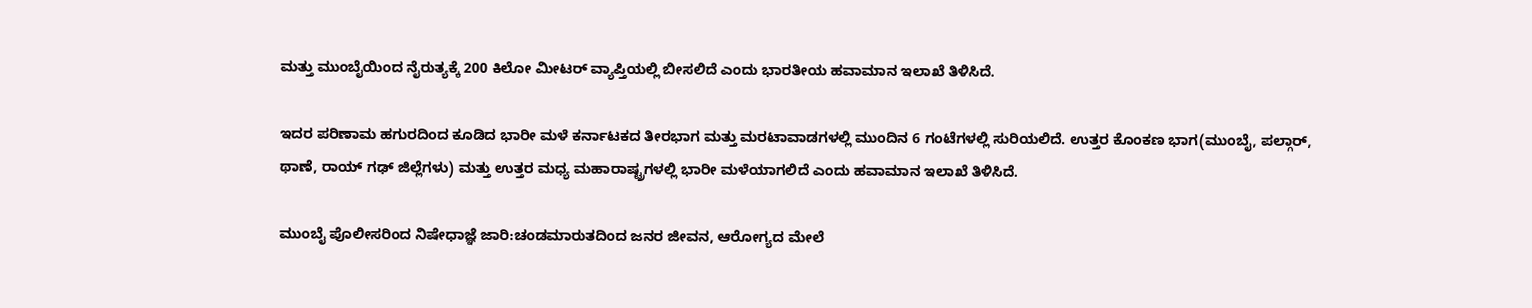ಮತ್ತು ಮುಂಬೈಯಿಂದ ನೈರುತ್ಯಕ್ಕೆ 200 ಕಿಲೋ ಮೀಟರ್ ವ್ಯಾಪ್ತಿಯಲ್ಲಿ ಬೀಸಲಿದೆ ಎಂದು ಭಾರತೀಯ ಹವಾಮಾನ ಇಲಾಖೆ ತಿಳಿಸಿದೆ.

ಇದರ ಪರಿಣಾಮ ಹಗುರದಿಂದ ಕೂಡಿದ ಭಾರೀ ಮಳೆ ಕರ್ನಾಟಕದ ತೀರಭಾಗ ಮತ್ತು ಮರಟಾವಾಡಗಳಲ್ಲಿ ಮುಂದಿನ 6 ಗಂಟೆಗಳಲ್ಲಿ ಸುರಿಯಲಿದೆ. ಉತ್ತರ ಕೊಂಕಣ ಭಾಗ(ಮುಂಬೈ, ಪಲ್ಗಾರ್, ಥಾಣೆ, ರಾಯ್ ಗಢ್ ಜಿಲ್ಲೆಗಳು) ಮತ್ತು ಉತ್ತರ ಮಧ್ಯ ಮಹಾರಾಷ್ಟ್ರಗಳಲ್ಲಿ ಭಾರೀ ಮಳೆಯಾಗಲಿದೆ ಎಂದು ಹವಾಮಾನ ಇಲಾಖೆ ತಿಳಿಸಿದೆ.

ಮುಂಬೈ ಪೊಲೀಸರಿಂದ ನಿಷೇಧಾಜ್ಞೆ ಜಾರಿ:ಚಂಡಮಾರುತದಿಂದ ಜನರ ಜೀವನ, ಆರೋಗ್ಯದ ಮೇಲೆ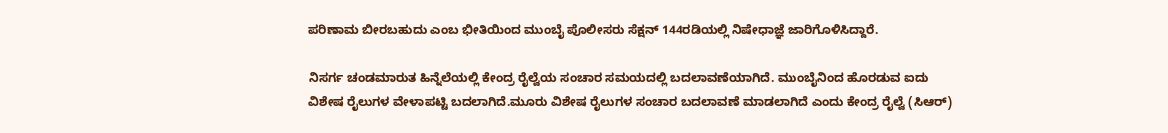ಪರಿಣಾಮ ಬೀರಬಹುದು ಎಂಬ ಭೀತಿಯಿಂದ ಮುಂಬೈ ಪೊಲೀಸರು ಸೆಕ್ಷನ್ 144ರಡಿಯಲ್ಲಿ ನಿಷೇಧಾಜ್ಞೆ ಜಾರಿಗೊಳಿಸಿದ್ದಾರೆ.

ನಿಸರ್ಗ ಚಂಡಮಾರುತ ಹಿನ್ನೆಲೆಯಲ್ಲಿ ಕೇಂದ್ರ ರೈಲ್ವೆಯ ಸಂಚಾರ ಸಮಯದಲ್ಲಿ ಬದಲಾವಣೆಯಾಗಿದೆ. ಮುಂಬೈನಿಂದ ಹೊರಡುವ ಐದು ವಿಶೇಷ ರೈಲುಗಳ ವೇಳಾಪಟ್ಟಿ ಬದಲಾಗಿದೆ.ಮೂರು ವಿಶೇಷ ರೈಲುಗಳ ಸಂಚಾರ ಬದಲಾವಣೆ ಮಾಡಲಾಗಿದೆ ಎಂದು ಕೇಂದ್ರ ರೈಲ್ವೆ (ಸಿಆರ್)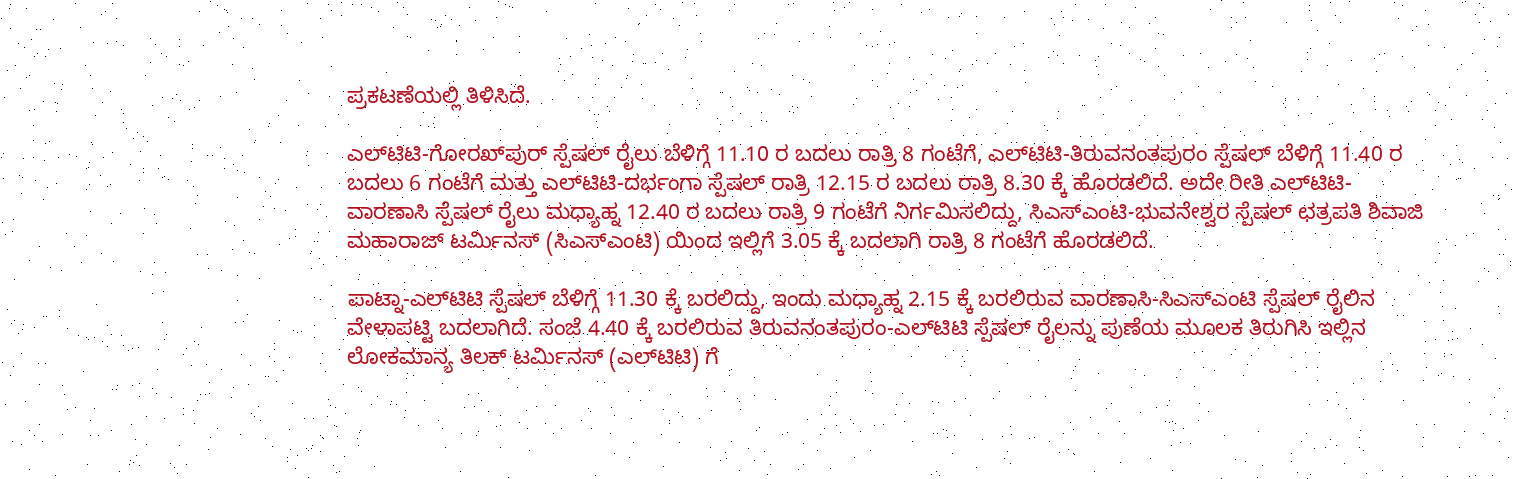ಪ್ರಕಟಣೆಯಲ್ಲಿ ತಿಳಿಸಿದೆ.

ಎಲ್‌ಟಿಟಿ-ಗೋರಖ್‌ಪುರ್ ಸ್ಪೆಷಲ್ ರೈಲು ಬೆಳಿಗ್ಗೆ 11.10 ರ ಬದಲು ರಾತ್ರಿ 8 ಗಂಟೆಗೆ, ಎಲ್‌ಟಿಟಿ-ತಿರುವನಂತಪುರಂ ಸ್ಪೆಷಲ್ ಬೆಳಿಗ್ಗೆ 11.40 ರ ಬದಲು 6 ಗಂಟೆಗೆ ಮತ್ತು ಎಲ್‌ಟಿಟಿ-ದರ್ಭಂಗಾ ಸ್ಪೆಷಲ್ ರಾತ್ರಿ 12.15 ರ ಬದಲು ರಾತ್ರಿ 8.30 ಕ್ಕೆ ಹೊರಡಲಿದೆ. ಅದೇ ರೀತಿ ಎಲ್‌ಟಿಟಿ-ವಾರಣಾಸಿ ಸ್ಪೆಷಲ್ ರೈಲು ಮಧ್ಯಾಹ್ನ 12.40 ರ ಬದಲು ರಾತ್ರಿ 9 ಗಂಟೆಗೆ ನಿರ್ಗಮಿಸಲಿದ್ದು, ಸಿಎಸ್‌ಎಂಟಿ-ಭುವನೇಶ್ವರ ಸ್ಪೆಷಲ್ ಛತ್ರಪತಿ ಶಿವಾಜಿ ಮಹಾರಾಜ್ ಟರ್ಮಿನಸ್ (ಸಿಎಸ್‌ಎಂಟಿ) ಯಿಂದ ಇಲ್ಲಿಗೆ 3.05 ಕ್ಕೆ ಬದಲಾಗಿ ರಾತ್ರಿ 8 ಗಂಟೆಗೆ ಹೊರಡಲಿದೆ.

ಪಾಟ್ನಾ-ಎಲ್‌ಟಿಟಿ ಸ್ಪೆಷಲ್ ಬೆಳಿಗ್ಗೆ 11.30 ಕ್ಕೆ ಬರಲಿದ್ದು, ಇಂದು ಮಧ್ಯಾಹ್ನ 2.15 ಕ್ಕೆ ಬರಲಿರುವ ವಾರಣಾಸಿ-ಸಿಎಸ್‌ಎಂಟಿ ಸ್ಪೆಷಲ್ ರೈಲಿನ ವೇಳಾಪಟ್ಟಿ ಬದಲಾಗಿದೆ. ಸಂಜೆ 4.40 ಕ್ಕೆ ಬರಲಿರುವ ತಿರುವನಂತಪುರಂ-ಎಲ್‌ಟಿಟಿ ಸ್ಪೆಷಲ್ ರೈಲನ್ನು ಪುಣೆಯ ಮೂಲಕ ತಿರುಗಿಸಿ ಇಲ್ಲಿನ ಲೋಕಮಾನ್ಯ ತಿಲಕ್ ಟರ್ಮಿನಸ್ (ಎಲ್‌ಟಿಟಿ) ಗೆ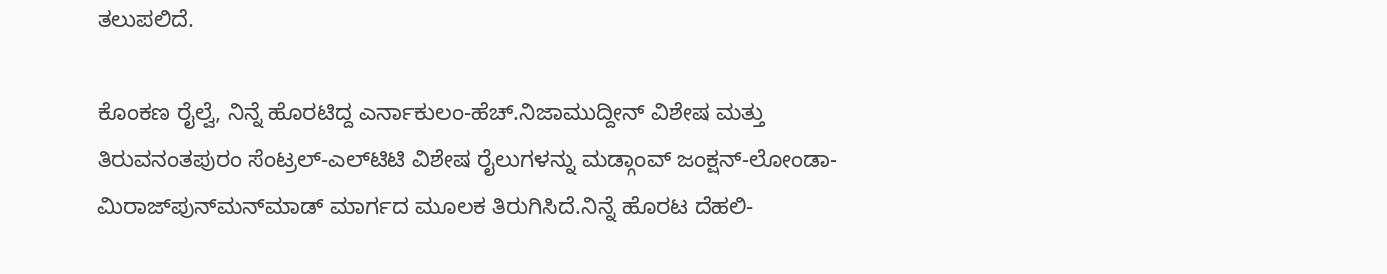ತಲುಪಲಿದೆ.

ಕೊಂಕಣ ರೈಲ್ವೆ, ನಿನ್ನೆ ಹೊರಟಿದ್ದ ಎರ್ನಾಕುಲಂ-ಹೆಚ್.ನಿಜಾಮುದ್ದೀನ್ ವಿಶೇಷ ಮತ್ತು ತಿರುವನಂತಪುರಂ ಸೆಂಟ್ರಲ್-ಎಲ್‌ಟಿಟಿ ವಿಶೇಷ ರೈಲುಗಳನ್ನು ಮಡ್ಗಾಂವ್ ಜಂಕ್ಷನ್-ಲೋಂಡಾ-ಮಿರಾಜ್‌ಪುನ್‌ಮನ್‌ಮಾಡ್ ಮಾರ್ಗದ ಮೂಲಕ ತಿರುಗಿಸಿದೆ.ನಿನ್ನೆ ಹೊರಟ ದೆಹಲಿ-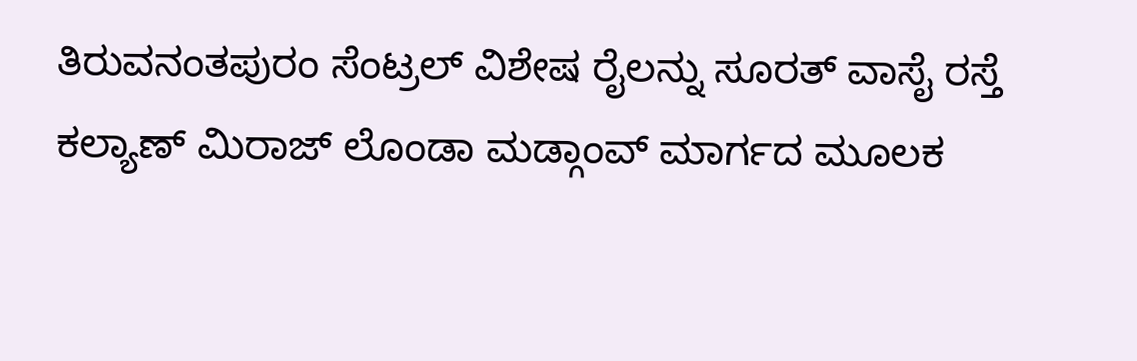ತಿರುವನಂತಪುರಂ ಸೆಂಟ್ರಲ್ ವಿಶೇಷ ರೈಲನ್ನು ಸೂರತ್ ವಾಸೈ ರಸ್ತೆ ಕಲ್ಯಾಣ್ ಮಿರಾಜ್ ಲೊಂಡಾ ಮಡ್ಗಾಂವ್ ಮಾರ್ಗದ ಮೂಲಕ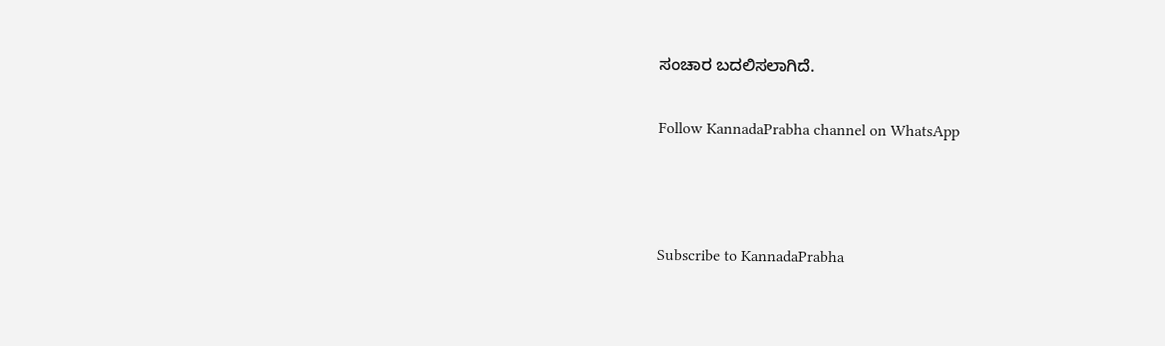ಸಂಚಾರ ಬದಲಿಸಲಾಗಿದೆ.

Follow KannadaPrabha channel on WhatsApp



Subscribe to KannadaPrabha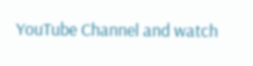YouTube Channel and watch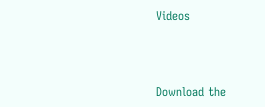Videos



Download the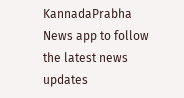KannadaPrabha News app to follow the latest news updates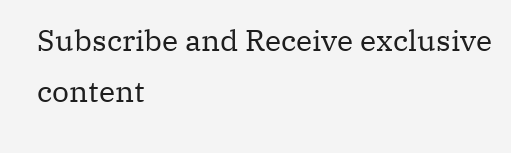Subscribe and Receive exclusive content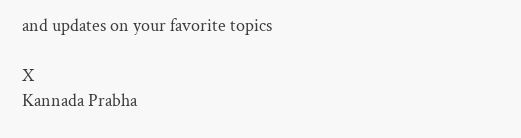and updates on your favorite topics

X
Kannada Prabha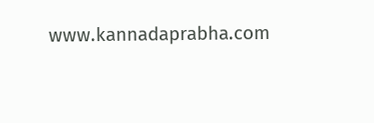www.kannadaprabha.com